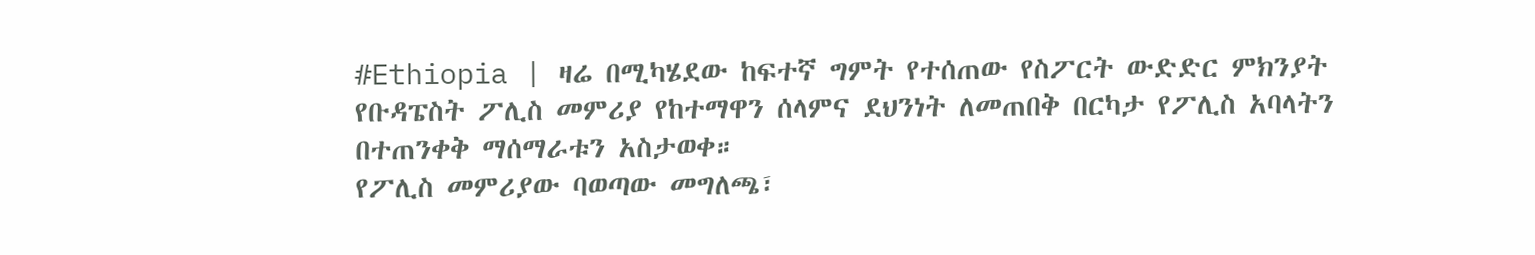#Ethiopia | ዛሬ በሚካሄደው ከፍተኛ ግምት የተሰጠው የስፖርት ውድድር ምክንያት የቡዳፔስት ፖሊስ መምሪያ የከተማዋን ሰላምና ደህንነት ለመጠበቅ በርካታ የፖሊስ አባላትን በተጠንቀቅ ማሰማራቱን አስታወቀ።
የፖሊስ መምሪያው ባወጣው መግለጫ፣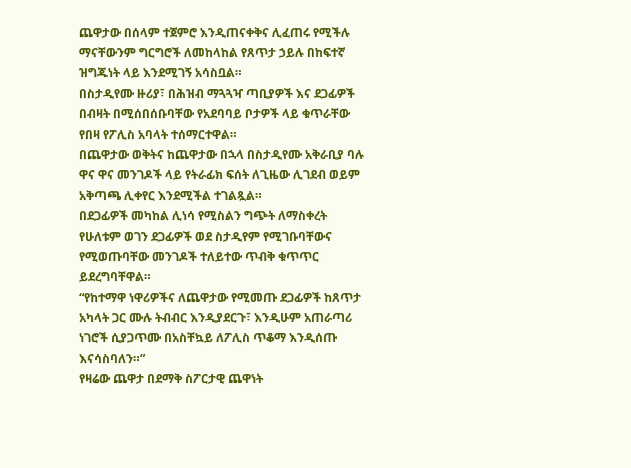ጨዋታው በሰላም ተጀምሮ እንዲጠናቀቅና ሊፈጠሩ የሚችሉ ማናቸውንም ግርግሮች ለመከላከል የጸጥታ ኃይሉ በከፍተኛ ዝግጁነት ላይ እንደሚገኝ አሳስቧል።
በስታዲየሙ ዙሪያ፣ በሕዝብ ማጓጓዣ ጣቢያዎች እና ደጋፊዎች በብዛት በሚሰበሰቡባቸው የአደባባይ ቦታዎች ላይ ቁጥራቸው የበዛ የፖሊስ አባላት ተሰማርተዋል።
በጨዋታው ወቅትና ከጨዋታው በኋላ በስታዲየሙ አቅራቢያ ባሉ ዋና ዋና መንገዶች ላይ የትራፊክ ፍሰት ለጊዜው ሊገደብ ወይም አቅጣጫ ሊቀየር እንደሚችል ተገልጿል።
በደጋፊዎች መካከል ሊነሳ የሚስልን ግጭት ለማስቀረት የሁለቱም ወገን ደጋፊዎች ወደ ስታዲየም የሚገቡባቸውና የሚወጡባቸው መንገዶች ተለይተው ጥብቅ ቁጥጥር ይደረግባቸዋል።
“የከተማዋ ነዋሪዎችና ለጨዋታው የሚመጡ ደጋፊዎች ከጸጥታ አካላት ጋር ሙሉ ትብብር እንዲያደርጉ፣ እንዲሁም አጠራጣሪ ነገሮች ሲያጋጥሙ በአስቸኳይ ለፖሊስ ጥቆማ እንዲሰጡ እናሳስባለን።”
የዛሬው ጨዋታ በደማቅ ስፖርታዊ ጨዋነት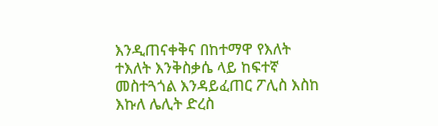እንዲጠናቀቅና በከተማዋ የእለት ተእለት እንቅስቃሴ ላይ ከፍተኛ መስተጓጎል እንዳይፈጠር ፖሊስ እስከ እኩለ ሌሊት ድረስ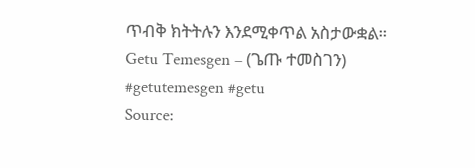ጥብቅ ክትትሉን እንደሚቀጥል አስታውቋል።
Getu Temesgen – (ጌጡ ተመስገን)
#getutemesgen #getu
Source: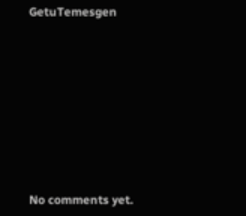GetuTemesgen









No comments yet.